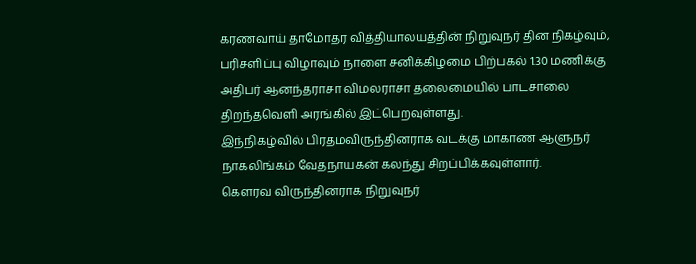கரணவாய் தாமோதர வித்தியாலயத்தின் நிறுவுநர் தின நிகழ்வும், பரிசளிப்பு விழாவும் நாளை சனிக்கிழமை பிற்பகல் 1.30 மணிக்கு அதிபர் ஆனந்தராசா விமலராசா தலைமையில் பாடசாலை திறந்தவெளி அரங்கில் இட்பெறவுள்ளது.
இந்நிகழ்வில் பிரதமவிருந்தினராக வடக்கு மாகாண ஆளுநர் நாகலிங்கம் வேதநாயகன் கலந்து சிறப்பிக்கவுள்ளார்.
கௌரவ விருந்தினராக நிறுவுநர்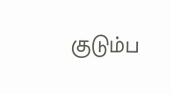குடும்ப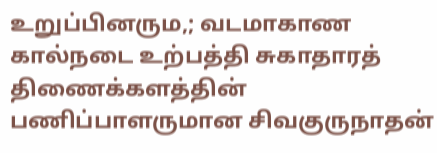உறுப்பினரும,; வடமாகாண கால்நடை உற்பத்தி சுகாதாரத் திணைக்களத்தின் பணிப்பாளருமான சிவகுருநாதன்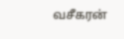வசீகரன்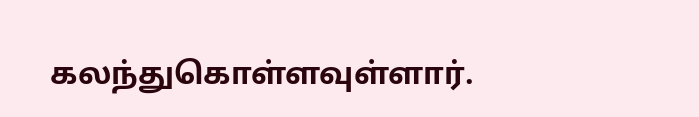கலந்துகொள்ளவுள்ளார்.